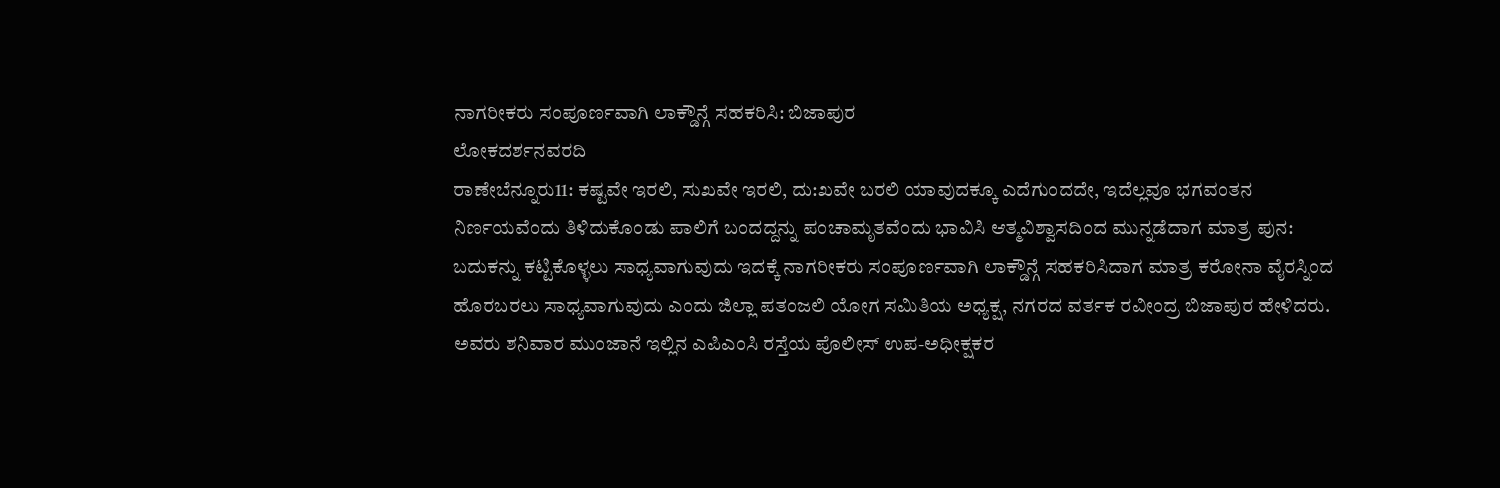ನಾಗರೀಕರು ಸಂಪೂರ್ಣವಾಗಿ ಲಾಕ್ಡೌನ್ಗೆ ಸಹಕರಿಸಿ: ಬಿಜಾಪುರ
ಲೋಕದರ್ಶನವರದಿ
ರಾಣೇಬೆನ್ನೂರು11: ಕಷ್ಟವೇ ಇರಲಿ, ಸುಖವೇ ಇರಲಿ, ದು:ಖವೇ ಬರಲಿ ಯಾವುದಕ್ಕೂ ಎದೆಗುಂದದೇ, ಇದೆಲ್ಲವೂ ಭಗವಂತನ ನಿರ್ಣಯವೆಂದು ತಿಳಿದುಕೊಂಡು ಪಾಲಿಗೆ ಬಂದದ್ದನ್ನು ಪಂಚಾಮೃತವೆಂದು ಭಾವಿಸಿ ಆತ್ಮವಿಶ್ವಾಸದಿಂದ ಮುನ್ನಡೆದಾಗ ಮಾತ್ರ ಪುನ: ಬದುಕನ್ನು ಕಟ್ಟಿಕೊಳ್ಳಲು ಸಾಧ್ಯವಾಗುವುದು ಇದಕ್ಕೆ ನಾಗರೀಕರು ಸಂಪೂರ್ಣವಾಗಿ ಲಾಕ್ಡೌನ್ಗೆ ಸಹಕರಿಸಿದಾಗ ಮಾತ್ರ ಕರೋನಾ ವೈರಸ್ನಿಂದ ಹೊರಬರಲು ಸಾಧ್ಯವಾಗುವುದು ಎಂದು ಜಿಲ್ಲಾ ಪತಂಜಲಿ ಯೋಗ ಸಮಿತಿಯ ಅಧ್ಯಕ್ಷ, ನಗರದ ವರ್ತಕ ರವೀಂದ್ರ ಬಿಜಾಪುರ ಹೇಳಿದರು.
ಅವರು ಶನಿವಾರ ಮುಂಜಾನೆ ಇಲ್ಲಿನ ಎಪಿಎಂಸಿ ರಸ್ತೆಯ ಪೊಲೀಸ್ ಉಪ-ಅಧೀಕ್ಷಕರ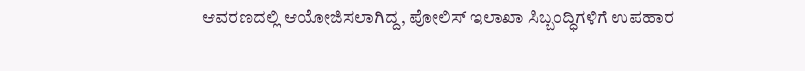ಆವರಣದಲ್ಲಿ ಆಯೋಜಿಸಲಾಗಿದ್ದ, ಪೋಲಿಸ್ ಇಲಾಖಾ ಸಿಬ್ಬಂದ್ಧಿಗಳಿಗೆ ಉಪಹಾರ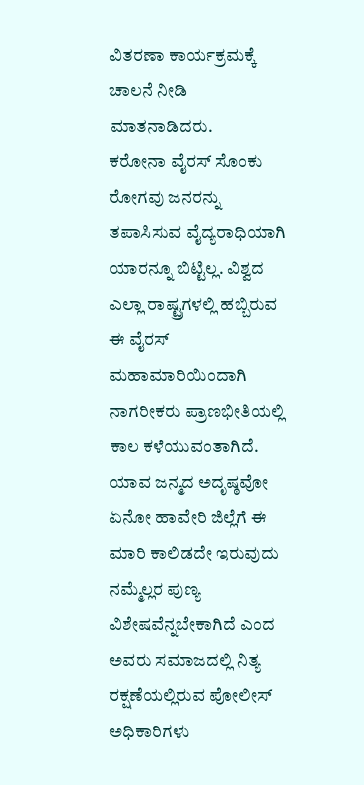ವಿತರಣಾ ಕಾರ್ಯಕ್ರಮಕ್ಕೆ ಚಾಲನೆ ನೀಡಿ ಮಾತನಾಡಿದರು.
ಕರೋನಾ ವೈರಸ್ ಸೊಂಕು ರೋಗವು ಜನರನ್ನು ತಪಾಸಿಸುವ ವೈದ್ಯರಾಧಿಯಾಗಿ ಯಾರನ್ನೂ ಬಿಟ್ಟಿಲ್ಲ. ವಿಶ್ವದ ಎಲ್ಲಾ ರಾಷ್ಟ್ರಗಳಲ್ಲಿ ಹಬ್ಬಿರುವ ಈ ವೈರಸ್ ಮಹಾಮಾರಿಯಿಂದಾಗಿ ನಾಗರೀಕರು ಪ್ರಾಣಭೀತಿಯಲ್ಲಿ ಕಾಲ ಕಳೆಯುವಂತಾಗಿದೆ. ಯಾವ ಜನ್ಮದ ಅದೃಷ್ಠವೋ ಏನೋ ಹಾವೇರಿ ಜಿಲ್ಲೆಗೆ ಈ ಮಾರಿ ಕಾಲಿಡದೇ ಇರುವುದು ನಮ್ಮೆಲ್ಲರ ಪುಣ್ಯ ವಿಶೇಷವೆನ್ನಬೇಕಾಗಿದೆ ಎಂದ ಅವರು ಸಮಾಜದಲ್ಲಿ ನಿತ್ಯ ರಕ್ಷಣೆಯಲ್ಲಿರುವ ಪೋಲೀಸ್ ಅಧಿಕಾರಿಗಳು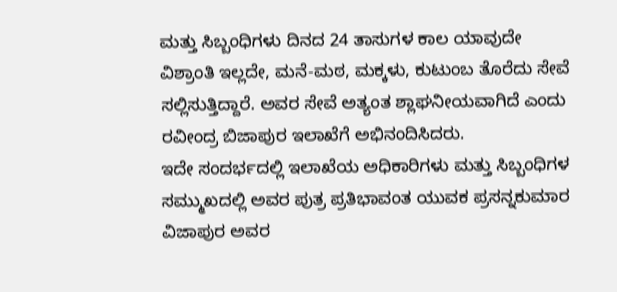ಮತ್ತು ಸಿಬ್ಬಂಧಿಗಳು ದಿನದ 24 ತಾಸುಗಳ ಕಾಲ ಯಾವುದೇ ವಿಶ್ರಾಂತಿ ಇಲ್ಲದೇ, ಮನೆ-ಮಠ, ಮಕ್ಕಳು, ಕುಟುಂಬ ತೊರೆದು ಸೇವೆ ಸಲ್ಲಿಸುತ್ತಿದ್ದಾರೆ. ಅವರ ಸೇವೆ ಅತ್ಯಂತ ಶ್ಲಾಘನೀಯವಾಗಿದೆ ಎಂದು ರವೀಂದ್ರ ಬಿಜಾಪುರ ಇಲಾಖೆಗೆ ಅಭಿನಂದಿಸಿದರು.
ಇದೇ ಸಂದರ್ಭದಲ್ಲಿ ಇಲಾಖೆಯ ಅಧಿಕಾರಿಗಳು ಮತ್ತು ಸಿಬ್ಬಂಧಿಗಳ ಸಮ್ಮುಖದಲ್ಲಿ ಅವರ ಪುತ್ರ ಪ್ರತಿಭಾವಂತ ಯುವಕ ಪ್ರಸನ್ನಕುಮಾರ ವಿಜಾಪುರ ಅವರ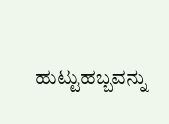ಹುಟ್ಟುಹಬ್ಬವನ್ನು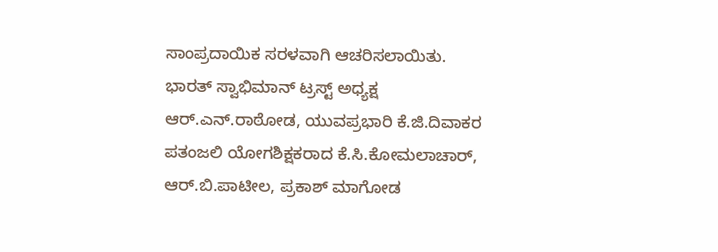ಸಾಂಪ್ರದಾಯಿಕ ಸರಳವಾಗಿ ಆಚರಿಸಲಾಯಿತು.
ಭಾರತ್ ಸ್ವಾಭಿಮಾನ್ ಟ್ರಸ್ಟ್ ಅಧ್ಯಕ್ಷ ಆರ್.ಎನ್.ರಾಠೋಡ, ಯುವಪ್ರಭಾರಿ ಕೆ.ಜಿ.ದಿವಾಕರ ಪತಂಜಲಿ ಯೋಗಶಿಕ್ಷಕರಾದ ಕೆ.ಸಿ.ಕೋಮಲಾಚಾರ್, ಆರ್.ಬಿ.ಪಾಟೀಲ, ಪ್ರಕಾಶ್ ಮಾಗೋಡ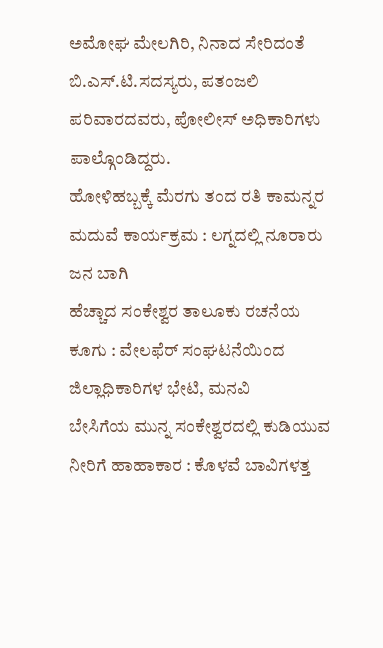ಅಮೋಘ ಮೇಲಗಿರಿ, ನಿನಾದ ಸೇರಿದಂತೆ ಬಿ.ಎಸ್.ಟಿ.ಸದಸ್ಯರು, ಪತಂಜಲಿ ಪರಿವಾರದವರು, ಪೋಲೀಸ್ ಅಧಿಕಾರಿಗಳು ಪಾಲ್ಗೊಂಡಿದ್ದರು.
ಹೋಳಿಹಬ್ಬಕ್ಕೆ ಮೆರಗು ತಂದ ರತಿ ಕಾಮನ್ನರ ಮದುವೆ ಕಾರ್ಯಕ್ರಮ : ಲಗ್ನದಲ್ಲಿ ನೂರಾರು ಜನ ಬಾಗಿ
ಹೆಚ್ಚಾದ ಸಂಕೇಶ್ವರ ತಾಲೂಕು ರಚನೆಯ ಕೂಗು : ವೇಲಫೆರ್ ಸಂಘಟನೆಯಿಂದ ಜಿಲ್ಲಾಧಿಕಾರಿಗಳ ಭೇಟಿ, ಮನವಿ
ಬೇಸಿಗೆಯ ಮುನ್ನ ಸಂಕೇಶ್ವರದಲ್ಲಿ ಕುಡಿಯುವ ನೀರಿಗೆ ಹಾಹಾಕಾರ : ಕೊಳವೆ ಬಾವಿಗಳತ್ತ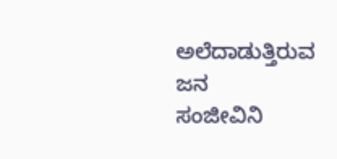ಅಲೆದಾಡುತ್ತಿರುವ ಜನ
ಸಂಜೀವಿನಿ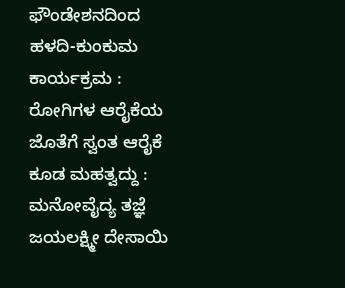ಫೌಂಡೇಶನದಿಂದ ಹಳದಿ-ಕುಂಕುಮ ಕಾರ್ಯಕ್ರಮ : ರೋಗಿಗಳ ಆರೈಕೆಯ ಜೊತೆಗೆ ಸ್ವಂತ ಆರೈಕೆ ಕೂಡ ಮಹತ್ವದ್ದು : ಮನೋವೈದ್ಯ ತಜ್ಞೆ ಜಯಲಕ್ಷ್ಮೀ ದೇಸಾಯಿ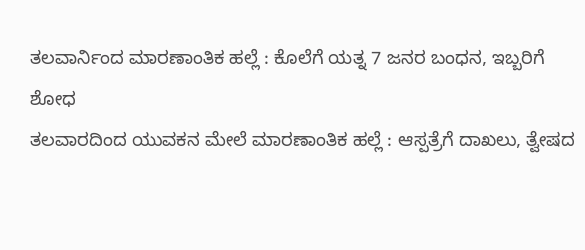ತಲವಾರ್ನಿಂದ ಮಾರಣಾಂತಿಕ ಹಲ್ಲೆ : ಕೊಲೆಗೆ ಯತ್ನ 7 ಜನರ ಬಂಧನ, ಇಬ್ಬರಿಗೆ ಶೋಧ
ತಲವಾರದಿಂದ ಯುವಕನ ಮೇಲೆ ಮಾರಣಾಂತಿಕ ಹಲ್ಲೆ : ಆಸ್ಪತ್ರೆಗೆ ದಾಖಲು, ತ್ವೇಷದ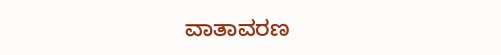ವಾತಾವರಣ